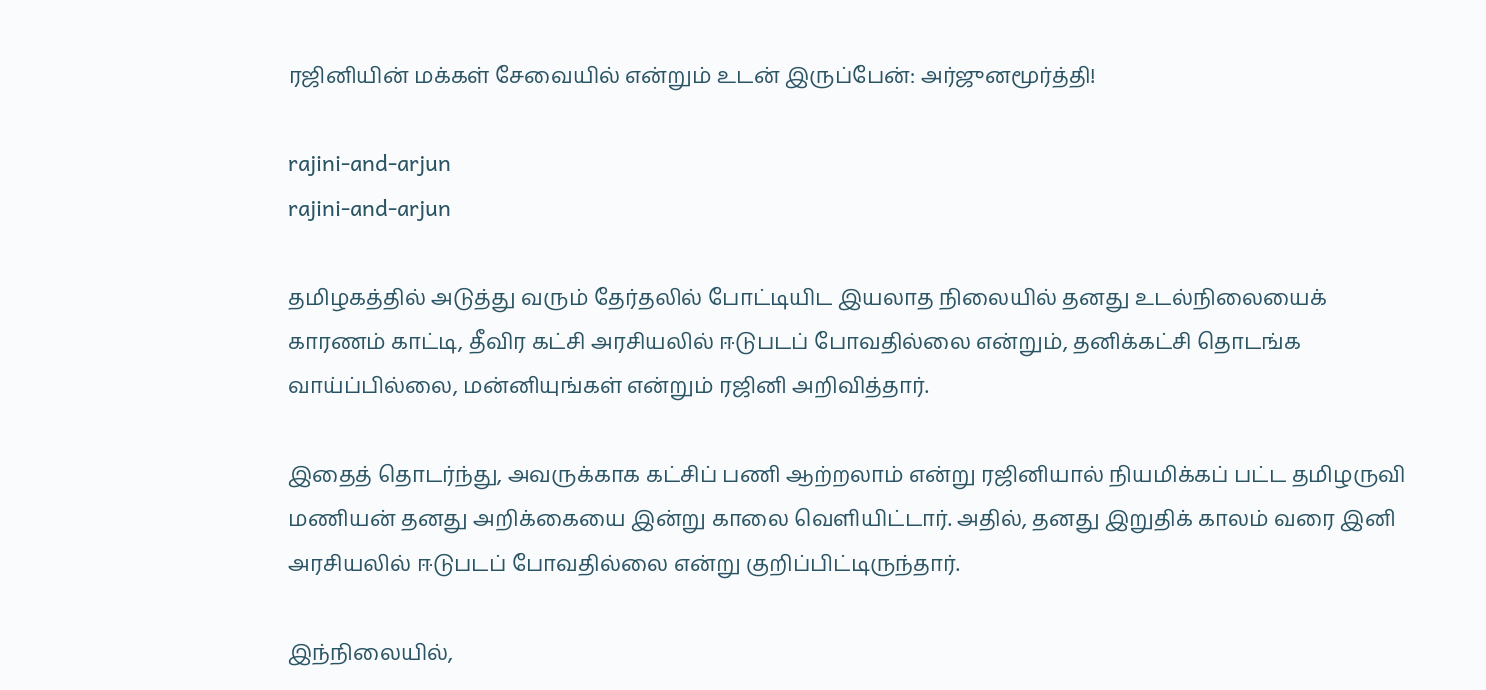ரஜினியின் மக்கள் சேவையில் என்றும் உடன் இருப்பேன்: அர்ஜுனமூர்த்தி!

rajini-and-arjun
rajini-and-arjun

தமிழகத்தில் அடுத்து வரும் தேர்தலில் போட்டியிட இயலாத நிலையில் தனது உடல்நிலையைக் காரணம் காட்டி, தீவிர கட்சி அரசியலில் ஈடுபடப் போவதில்லை என்றும், தனிக்கட்சி தொடங்க வாய்ப்பில்லை, மன்னியுங்கள் என்றும் ரஜினி அறிவித்தார்.

இதைத் தொடர்ந்து, அவருக்காக கட்சிப் பணி ஆற்றலாம் என்று ரஜினியால் நியமிக்கப் பட்ட தமிழருவி மணியன் தனது அறிக்கையை இன்று காலை வெளியிட்டார். அதில், தனது இறுதிக் காலம் வரை இனி அரசியலில் ஈடுபடப் போவதில்லை என்று குறிப்பிட்டிருந்தார்.

இந்நிலையில்,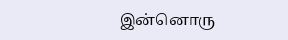இன்னொரு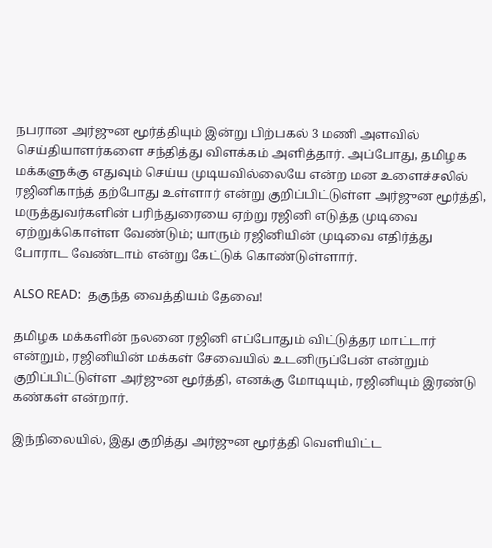நபரான அர்ஜுன மூர்த்தியும் இன்று பிற்பகல் 3 மணி அளவில் செய்தியாளர்களை சந்தித்து விளக்கம் அளித்தார். அப்போது, தமிழக மக்களுக்கு எதுவும் செய்ய முடியவில்லையே என்ற மன உளைச்சலில் ரஜினிகாந்த் தற்போது உள்ளார் என்று குறிப்பிட்டுள்ள அர்ஜுன மூர்த்தி, மருத்துவர்களின் பரிந்துரையை ஏற்று ரஜினி எடுத்த முடிவை ஏற்றுக்கொள்ள வேண்டும்; யாரும் ரஜினியின் முடிவை எதிர்த்து போராட வேண்டாம் என்று கேட்டுக் கொண்டுள்ளார்.

ALSO READ:  தகுந்த வைத்தியம் தேவை!

தமிழக மக்களின் நலனை ரஜினி எப்போதும் விட்டுத்தர மாட்டார் என்றும், ரஜினியின் மக்கள் சேவையில் உடனிருப்பேன் என்றும் குறிப்பிட்டுள்ள அர்ஜுன மூர்த்தி, எனக்கு மோடியும், ரஜினியும் இரண்டு கண்கள் என்றார்.

இந்நிலையில், இது குறித்து அர்ஜுன மூர்த்தி வெளியிட்ட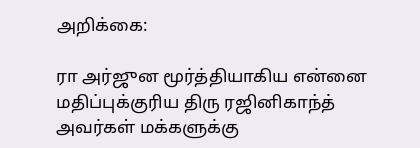அறிக்கை:

ரா அர்ஜுன மூர்த்தியாகிய என்னை மதிப்புக்குரிய திரு ரஜினிகாந்த் அவர்கள் மக்களுக்கு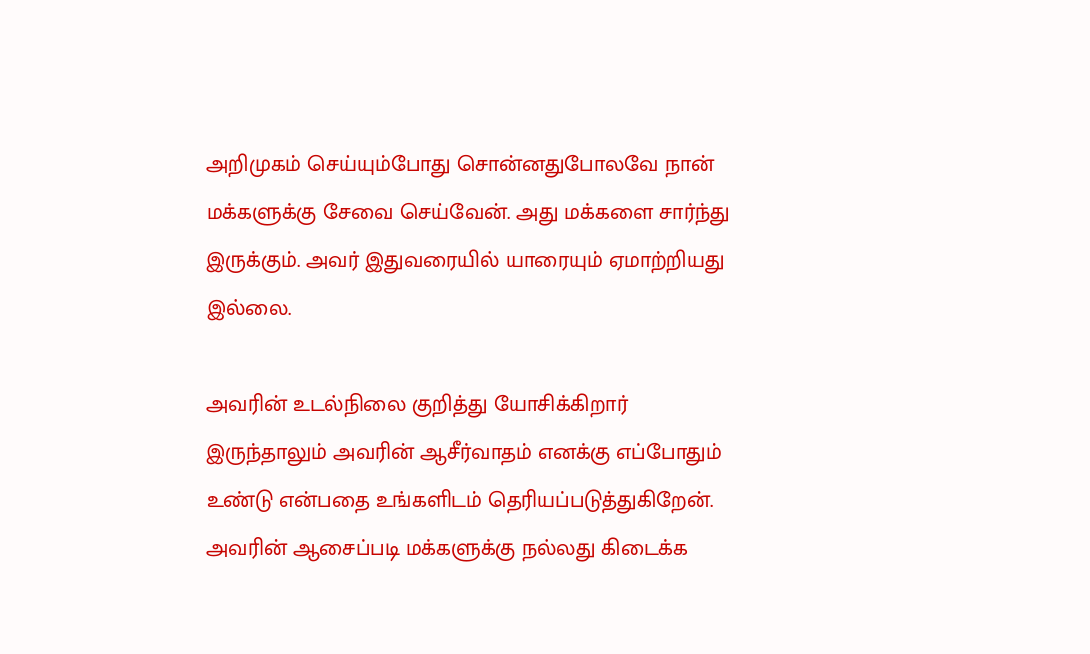அறிமுகம் செய்யும்போது சொன்னதுபோலவே நான் மக்களுக்கு சேவை செய்வேன். அது மக்களை சார்ந்து இருக்கும். அவர் இதுவரையில் யாரையும் ஏமாற்றியது இல்லை.

அவரின் உடல்நிலை குறித்து யோசிக்கிறார் இருந்தாலும் அவரின் ஆசீர்வாதம் எனக்கு எப்போதும் உண்டு என்பதை உங்களிடம் தெரியப்படுத்துகிறேன். அவரின் ஆசைப்படி மக்களுக்கு நல்லது கிடைக்க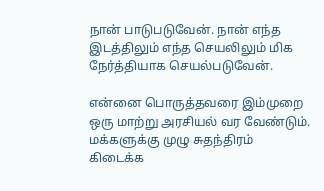நான் பாடுபடுவேன். நான் எந்த இடத்திலும் எந்த செயலிலும் மிக நேர்த்தியாக செயல்படுவேன்.

என்னை பொருத்தவரை இம்முறை ஒரு மாற்று அரசியல் வர வேண்டும். மக்களுக்கு முழு சுதந்திரம் கிடைக்க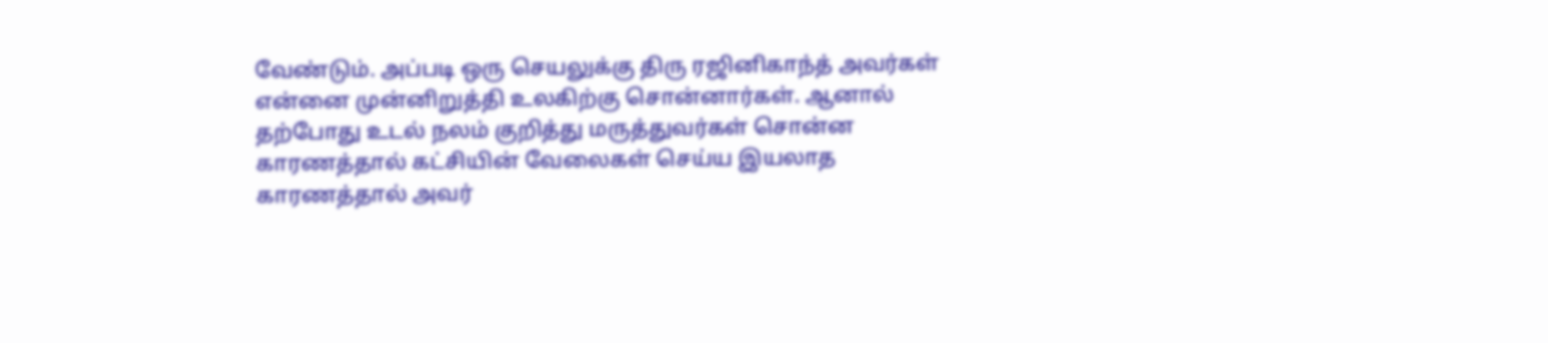வேண்டும். அப்படி ஒரு செயலுக்கு திரு ரஜினிகாந்த் அவர்கள் என்னை முன்னிறுத்தி உலகிற்கு சொன்னார்கள். ஆனால் தற்போது உடல் நலம் குறித்து மருத்துவர்கள் சொன்ன காரணத்தால் கட்சியின் வேலைகள் செய்ய இயலாத காரணத்தால் அவர்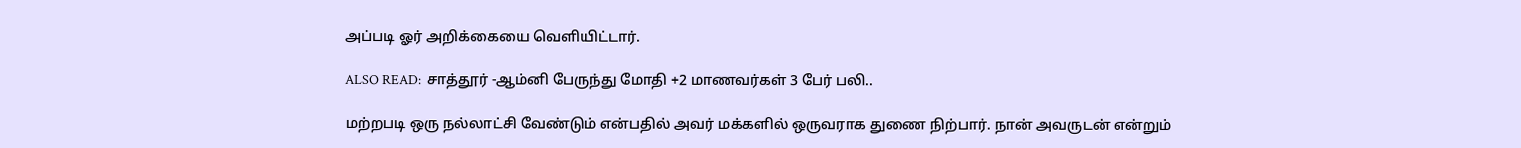அப்படி ஓர் அறிக்கையை வெளியிட்டார்.

ALSO READ:  சாத்தூர் -ஆம்னி பேருந்து மோதி +2 மாணவர்கள் 3 பேர் பலி..

மற்றபடி ஒரு நல்லாட்சி வேண்டும் என்பதில் அவர் மக்களில் ஒருவராக துணை நிற்பார். நான் அவருடன் என்றும்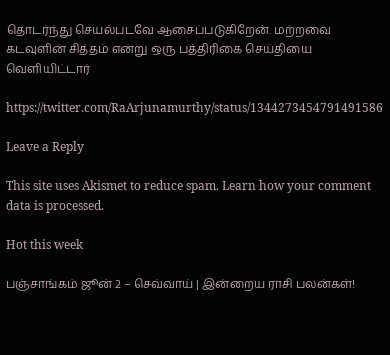தொடர்ந்து செயல்படவே ஆசைப்படுகிறேன். மற்றவை கடவுளின் சித்தம் என்று ஒரு பத்திரிகை செய்தியை வெளியிட்டார்

https://twitter.com/RaArjunamurthy/status/1344273454791491586

Leave a Reply

This site uses Akismet to reduce spam. Learn how your comment data is processed.

Hot this week

பஞ்சாங்கம் ஜூன் 2 – செவ்வாய் | இன்றைய ராசி பலன்கள்!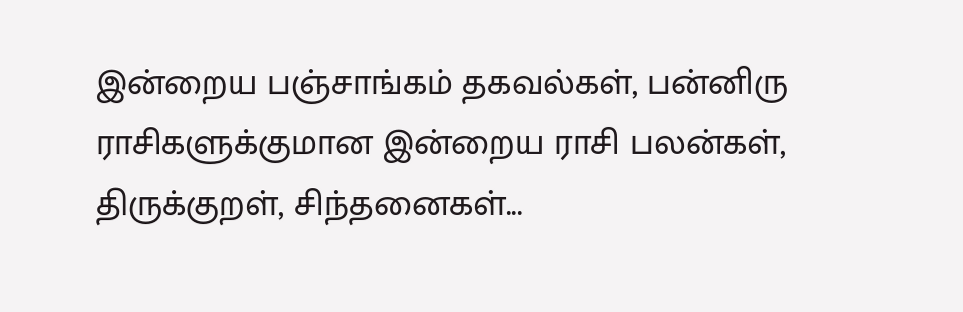இன்றைய பஞ்சாங்கம் தகவல்கள், பன்னிரு ராசிகளுக்குமான இன்றைய ராசி பலன்கள், திருக்குறள், சிந்தனைகள்...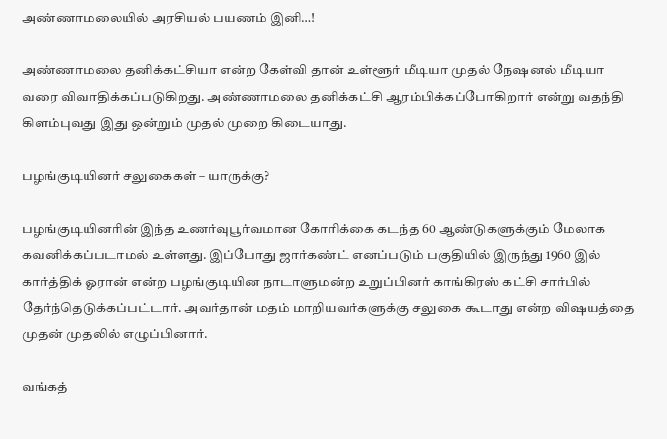அண்ணாமலையில் அரசியல் பயணம் இனி…!

அண்ணாமலை தனிக்கட்சியா என்ற கேள்வி தான் உள்ளூர் மீடியா முதல் நேஷனல் மீடியா வரை விவாதிக்கப்படுகிறது. அண்ணாமலை தனிக்கட்சி ஆரம்பிக்கப்போகிறார் என்று வதந்தி கிளம்புவது இது ஒன்றும் முதல் முறை கிடையாது.

பழங்குடியினர் சலுகைகள் – யாருக்கு?

பழங்குடியினரின் இந்த உணர்வுபூர்வமான கோரிக்கை கடந்த 60 ஆண்டுகளுக்கும் மேலாக கவனிக்கப்படாமல் உள்ளது. இப்போது ஜார்கண்ட் எனப்படும் பகுதியில் இருந்து 1960 இல் கார்த்திக் ஓரான் என்ற பழங்குடியின நாடாளுமன்ற உறுப்பினர் காங்கிரஸ் கட்சி சார்பில் தேர்ந்தெடுக்கப்பட்டார். அவர்தான் மதம் மாறியவர்களுக்கு சலுகை கூடாது என்ற விஷயத்தை முதன் முதலில் எழுப்பினார்.

வங்கத்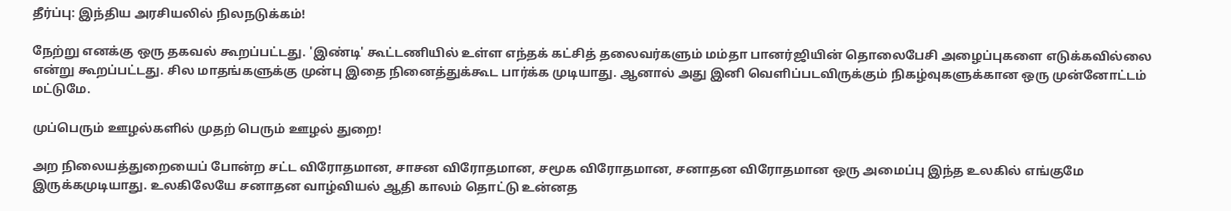தீர்ப்பு: இந்திய அரசியலில் நிலநடுக்கம்!

நேற்று எனக்கு ஒரு தகவல் கூறப்பட்டது. 'இண்டி' கூட்டணியில் உள்ள எந்தக் கட்சித் தலைவர்களும் மம்தா பானர்ஜியின் தொலைபேசி அழைப்புகளை எடுக்கவில்லை என்று கூறப்பட்டது. சில மாதங்களுக்கு முன்பு இதை நினைத்துக்கூட பார்க்க முடியாது. ஆனால் அது இனி வெளிப்படவிருக்கும் நிகழ்வுகளுக்கான ஒரு முன்னோட்டம் மட்டுமே.

முப்பெரும் ஊழல்களில் முதற் பெரும் ஊழல் துறை!

அற நிலையத்துறையைப் போன்ற சட்ட விரோதமான, சாசன விரோதமான, சமூக விரோதமான, சனாதன விரோதமான ஒரு அமைப்பு இந்த உலகில் எங்குமே இருக்கமுடியாது. உலகிலேயே சனாதன வாழ்வியல் ஆதி காலம் தொட்டு உன்னத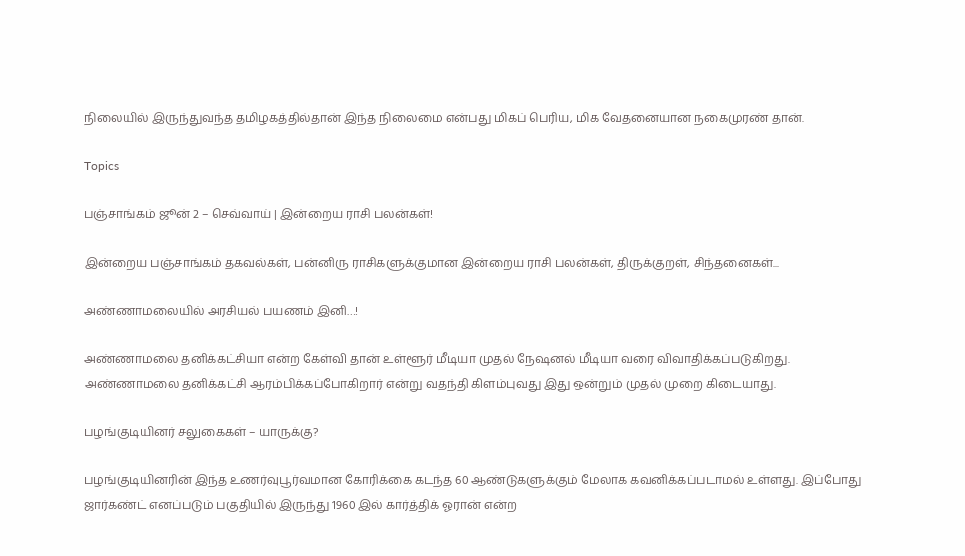நிலையில் இருந்துவந்த தமிழகத்தில்தான் இந்த நிலைமை என்பது மிகப் பெரிய, மிக வேதனையான நகைமுரண் தான்.

Topics

பஞ்சாங்கம் ஜூன் 2 – செவ்வாய் | இன்றைய ராசி பலன்கள்!

இன்றைய பஞ்சாங்கம் தகவல்கள், பன்னிரு ராசிகளுக்குமான இன்றைய ராசி பலன்கள், திருக்குறள், சிந்தனைகள்...

அண்ணாமலையில் அரசியல் பயணம் இனி…!

அண்ணாமலை தனிக்கட்சியா என்ற கேள்வி தான் உள்ளூர் மீடியா முதல் நேஷனல் மீடியா வரை விவாதிக்கப்படுகிறது. அண்ணாமலை தனிக்கட்சி ஆரம்பிக்கப்போகிறார் என்று வதந்தி கிளம்புவது இது ஒன்றும் முதல் முறை கிடையாது.

பழங்குடியினர் சலுகைகள் – யாருக்கு?

பழங்குடியினரின் இந்த உணர்வுபூர்வமான கோரிக்கை கடந்த 60 ஆண்டுகளுக்கும் மேலாக கவனிக்கப்படாமல் உள்ளது. இப்போது ஜார்கண்ட் எனப்படும் பகுதியில் இருந்து 1960 இல் கார்த்திக் ஓரான் என்ற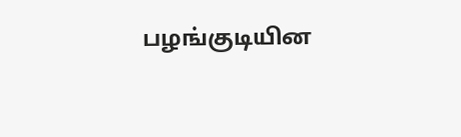பழங்குடியின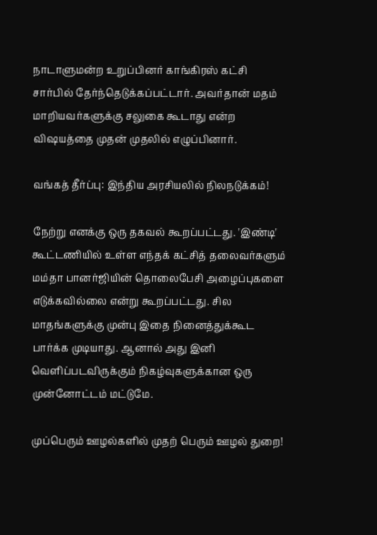நாடாளுமன்ற உறுப்பினர் காங்கிரஸ் கட்சி சார்பில் தேர்ந்தெடுக்கப்பட்டார். அவர்தான் மதம் மாறியவர்களுக்கு சலுகை கூடாது என்ற விஷயத்தை முதன் முதலில் எழுப்பினார்.

வங்கத் தீர்ப்பு: இந்திய அரசியலில் நிலநடுக்கம்!

நேற்று எனக்கு ஒரு தகவல் கூறப்பட்டது. 'இண்டி' கூட்டணியில் உள்ள எந்தக் கட்சித் தலைவர்களும் மம்தா பானர்ஜியின் தொலைபேசி அழைப்புகளை எடுக்கவில்லை என்று கூறப்பட்டது. சில மாதங்களுக்கு முன்பு இதை நினைத்துக்கூட பார்க்க முடியாது. ஆனால் அது இனி வெளிப்படவிருக்கும் நிகழ்வுகளுக்கான ஒரு முன்னோட்டம் மட்டுமே.

முப்பெரும் ஊழல்களில் முதற் பெரும் ஊழல் துறை!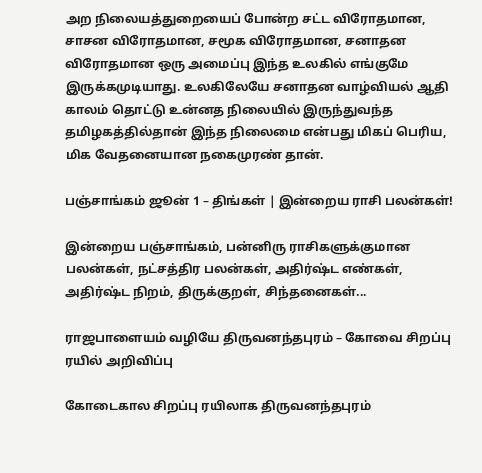அற நிலையத்துறையைப் போன்ற சட்ட விரோதமான, சாசன விரோதமான, சமூக விரோதமான, சனாதன விரோதமான ஒரு அமைப்பு இந்த உலகில் எங்குமே இருக்கமுடியாது. உலகிலேயே சனாதன வாழ்வியல் ஆதி காலம் தொட்டு உன்னத நிலையில் இருந்துவந்த தமிழகத்தில்தான் இந்த நிலைமை என்பது மிகப் பெரிய, மிக வேதனையான நகைமுரண் தான்.

பஞ்சாங்கம் ஜூன் 1 – திங்கள் | இன்றைய ராசி பலன்கள்!

இன்றைய பஞ்சாங்கம், பன்னிரு ராசிகளுக்குமான பலன்கள், நட்சத்திர பலன்கள், அதிர்ஷ்ட எண்கள், அதிர்ஷ்ட நிறம், திருக்குறள், சிந்தனைகள்...

ராஜபாளையம் வழியே திருவனந்தபுரம் – கோவை சிறப்பு ரயில் அறிவிப்பு

கோடைகால சிறப்பு ரயிலாக திருவனந்தபுரம்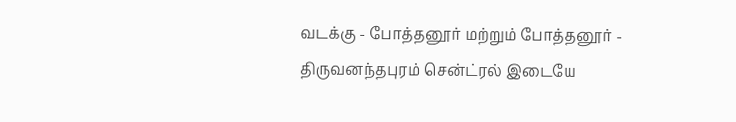வடக்கு - போத்தனூர் மற்றும் போத்தனூர் - திருவனந்தபுரம் சென்ட்ரல் இடையே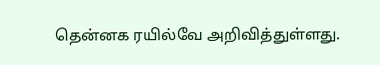தென்னக ரயில்வே அறிவித்துள்ளது.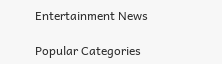Entertainment News

Popular Categories